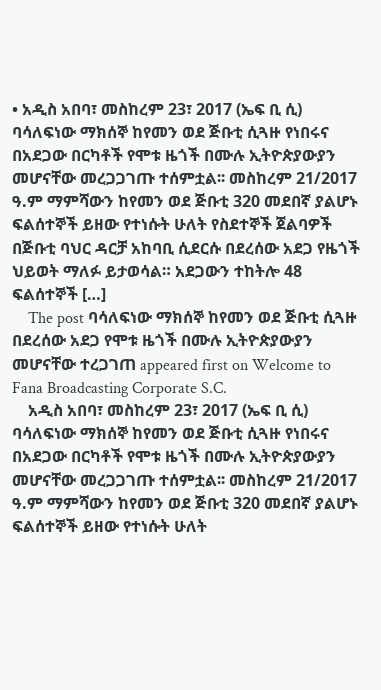• አዲስ አበባ፣ መስከረም 23፣ 2017 (ኤፍ ቢ ሲ) ባሳለፍነው ማክሰኞ ከየመን ወደ ጅቡቲ ሲጓዙ የነበሩና በአደጋው በርካቶች የሞቱ ዜጎች በሙሉ ኢትዮጵያውያን መሆናቸው መረጋጋገጡ ተሰምቷል፡፡ መስከረም 21/2017 ዓ.ም ማምሻውን ከየመን ወደ ጅቡቲ 320 መደበኛ ያልሆኑ ፍልሰተኞች ይዘው የተነሱት ሁለት የስደተኞች ጀልባዎች በጅቡቲ ባህር ዳርቻ አከባቢ ሲደርሱ በደረሰው አደጋ የዜጎች ህይወት ማለፉ ይታወሳል። አደጋውን ተከትሎ 48 ፍልሰተኞች […]
    The post ባሳለፍነው ማክሰኞ ከየመን ወደ ጅቡቲ ሲጓዙ በደረሰው አደጋ የሞቱ ዜጎች በሙሉ ኢትዮጵያውያን መሆናቸው ተረጋገጠ appeared first on Welcome to Fana Broadcasting Corporate S.C.
    አዲስ አበባ፣ መስከረም 23፣ 2017 (ኤፍ ቢ ሲ) ባሳለፍነው ማክሰኞ ከየመን ወደ ጅቡቲ ሲጓዙ የነበሩና በአደጋው በርካቶች የሞቱ ዜጎች በሙሉ ኢትዮጵያውያን መሆናቸው መረጋጋገጡ ተሰምቷል፡፡ መስከረም 21/2017 ዓ.ም ማምሻውን ከየመን ወደ ጅቡቲ 320 መደበኛ ያልሆኑ ፍልሰተኞች ይዘው የተነሱት ሁለት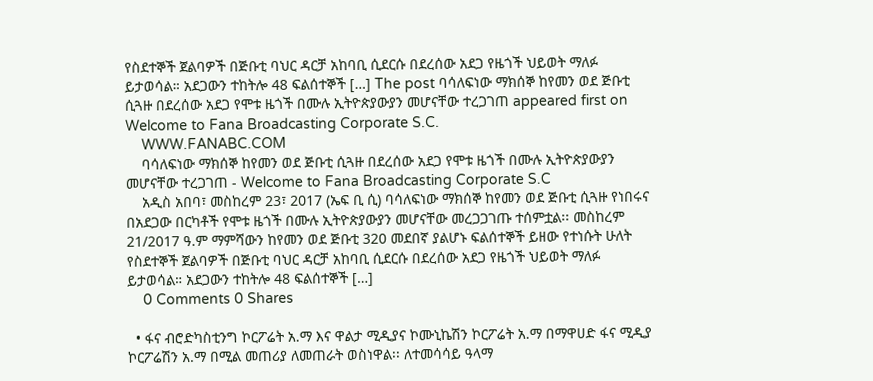የስደተኞች ጀልባዎች በጅቡቲ ባህር ዳርቻ አከባቢ ሲደርሱ በደረሰው አደጋ የዜጎች ህይወት ማለፉ ይታወሳል። አደጋውን ተከትሎ 48 ፍልሰተኞች […] The post ባሳለፍነው ማክሰኞ ከየመን ወደ ጅቡቲ ሲጓዙ በደረሰው አደጋ የሞቱ ዜጎች በሙሉ ኢትዮጵያውያን መሆናቸው ተረጋገጠ appeared first on Welcome to Fana Broadcasting Corporate S.C.
    WWW.FANABC.COM
    ባሳለፍነው ማክሰኞ ከየመን ወደ ጅቡቲ ሲጓዙ በደረሰው አደጋ የሞቱ ዜጎች በሙሉ ኢትዮጵያውያን መሆናቸው ተረጋገጠ - Welcome to Fana Broadcasting Corporate S.C
    አዲስ አበባ፣ መስከረም 23፣ 2017 (ኤፍ ቢ ሲ) ባሳለፍነው ማክሰኞ ከየመን ወደ ጅቡቲ ሲጓዙ የነበሩና በአደጋው በርካቶች የሞቱ ዜጎች በሙሉ ኢትዮጵያውያን መሆናቸው መረጋጋገጡ ተሰምቷል፡፡ መስከረም 21/2017 ዓ.ም ማምሻውን ከየመን ወደ ጅቡቲ 320 መደበኛ ያልሆኑ ፍልሰተኞች ይዘው የተነሱት ሁለት የስደተኞች ጀልባዎች በጅቡቲ ባህር ዳርቻ አከባቢ ሲደርሱ በደረሰው አደጋ የዜጎች ህይወት ማለፉ ይታወሳል። አደጋውን ተከትሎ 48 ፍልሰተኞች […]
    0 Comments 0 Shares

  • ፋና ብሮድካስቲንግ ኮርፖሬት አ.ማ እና ዋልታ ሚዲያና ኮሙኒኬሽን ኮርፖሬት አ.ማ በማዋሀድ ፋና ሚዲያ ኮርፖሬሽን አ.ማ በሚል መጠሪያ ለመጠራት ወስነዋል፡፡ ለተመሳሳይ ዓላማ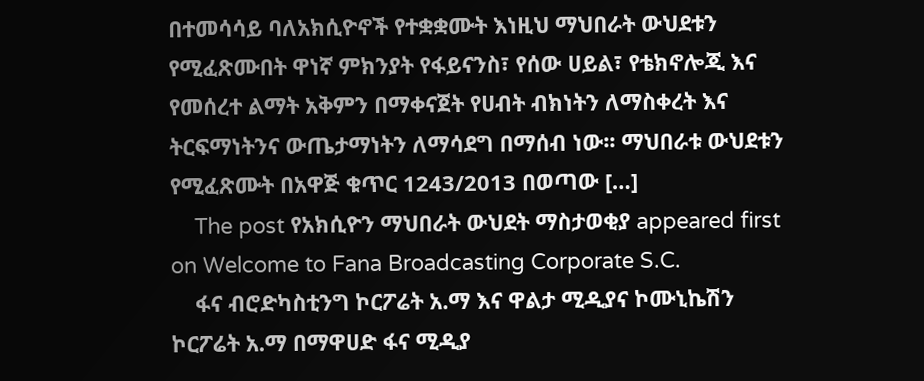በተመሳሳይ ባለአክሲዮኖች የተቋቋሙት እነዚህ ማህበራት ውህደቱን የሚፈጽሙበት ዋነኛ ምክንያት የፋይናንስ፣ የሰው ሀይል፣ የቴክኖሎጂ እና የመሰረተ ልማት አቅምን በማቀናጀት የሀብት ብክነትን ለማስቀረት እና ትርፍማነትንና ውጤታማነትን ለማሳደግ በማሰብ ነው፡፡ ማህበራቱ ውህደቱን የሚፈጽሙት በአዋጅ ቁጥር 1243/2013 በወጣው […]
    The post የአክሲዮን ማህበራት ውህደት ማስታወቂያ appeared first on Welcome to Fana Broadcasting Corporate S.C.
    ፋና ብሮድካስቲንግ ኮርፖሬት አ.ማ እና ዋልታ ሚዲያና ኮሙኒኬሽን ኮርፖሬት አ.ማ በማዋሀድ ፋና ሚዲያ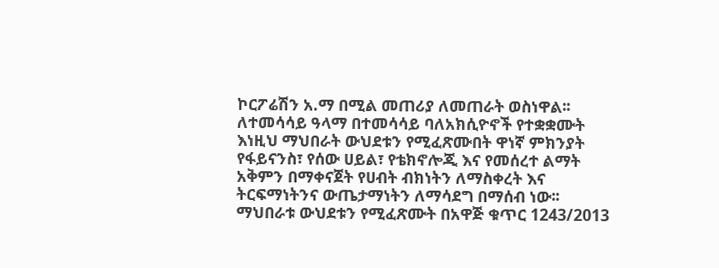ኮርፖሬሽን አ.ማ በሚል መጠሪያ ለመጠራት ወስነዋል፡፡ ለተመሳሳይ ዓላማ በተመሳሳይ ባለአክሲዮኖች የተቋቋሙት እነዚህ ማህበራት ውህደቱን የሚፈጽሙበት ዋነኛ ምክንያት የፋይናንስ፣ የሰው ሀይል፣ የቴክኖሎጂ እና የመሰረተ ልማት አቅምን በማቀናጀት የሀብት ብክነትን ለማስቀረት እና ትርፍማነትንና ውጤታማነትን ለማሳደግ በማሰብ ነው፡፡ ማህበራቱ ውህደቱን የሚፈጽሙት በአዋጅ ቁጥር 1243/2013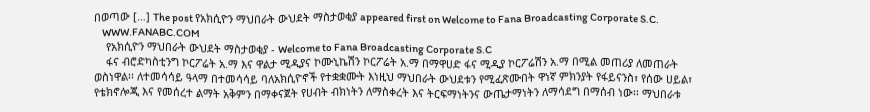በወጣው […] The post የአክሲዮን ማህበራት ውህደት ማስታወቂያ appeared first on Welcome to Fana Broadcasting Corporate S.C.
    WWW.FANABC.COM
    የአክሲዮን ማህበራት ውህደት ማስታወቂያ - Welcome to Fana Broadcasting Corporate S.C
    ፋና ብሮድካስቲንግ ኮርፖሬት አ.ማ እና ዋልታ ሚዲያና ኮሙኒኬሽን ኮርፖሬት አ.ማ በማዋሀድ ፋና ሚዲያ ኮርፖሬሽን አ.ማ በሚል መጠሪያ ለመጠራት ወስነዋል፡፡ ለተመሳሳይ ዓላማ በተመሳሳይ ባለአክሲዮኖች የተቋቋሙት እነዚህ ማህበራት ውህደቱን የሚፈጽሙበት ዋነኛ ምክንያት የፋይናንስ፣ የሰው ሀይል፣ የቴክኖሎጂ እና የመሰረተ ልማት አቅምን በማቀናጀት የሀብት ብክነትን ለማስቀረት እና ትርፍማነትንና ውጤታማነትን ለማሳደግ በማሰብ ነው፡፡ ማህበራቱ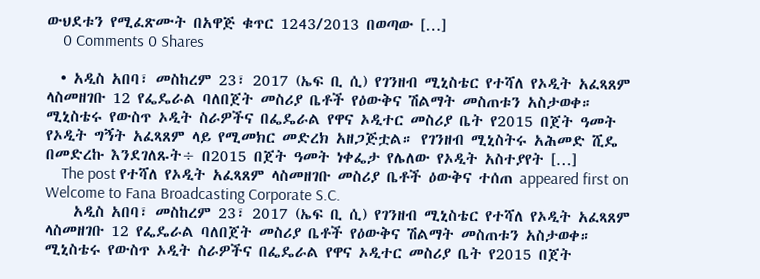ውህደቱን የሚፈጽሙት በአዋጅ ቁጥር 1243/2013 በወጣው […]
    0 Comments 0 Shares

  • አዲስ አበባ፣ መስከረም 23፣ 2017 (ኤፍ ቢ ሲ) የገንዘብ ሚኒስቴር የተሻለ የኦዲት አፈጻጸም ላስመዘገቡ 12 የፌዴራል ባለበጀት መስሪያ ቤቶች የዕውቅና ሽልማት መስጠቱን አስታወቀ። ሚኒስቴሩ የውስጥ ኦዲት ስራዎችና በፌዴራል የዋና ኦዲተር መስሪያ ቤት የ2015 በጀት ዓመት የኦዲት ግኝት አፈጻጸም ላይ የሚመክር መድረክ አዘጋጅቷል። የገንዘብ ሚኒስትሩ አሕመድ ሺዴ በመድረኩ እንደገለጹት÷ በ2015 በጀት ዓመት ነቀፌታ የሌለው የኦዲት አስተያየት […]
    The post የተሻለ የኦዲት አፈጻጸም ላስመዘገቡ መስሪያ ቤቶች ዕውቅና ተሰጠ appeared first on Welcome to Fana Broadcasting Corporate S.C.
    አዲስ አበባ፣ መስከረም 23፣ 2017 (ኤፍ ቢ ሲ) የገንዘብ ሚኒስቴር የተሻለ የኦዲት አፈጻጸም ላስመዘገቡ 12 የፌዴራል ባለበጀት መስሪያ ቤቶች የዕውቅና ሽልማት መስጠቱን አስታወቀ። ሚኒስቴሩ የውስጥ ኦዲት ስራዎችና በፌዴራል የዋና ኦዲተር መስሪያ ቤት የ2015 በጀት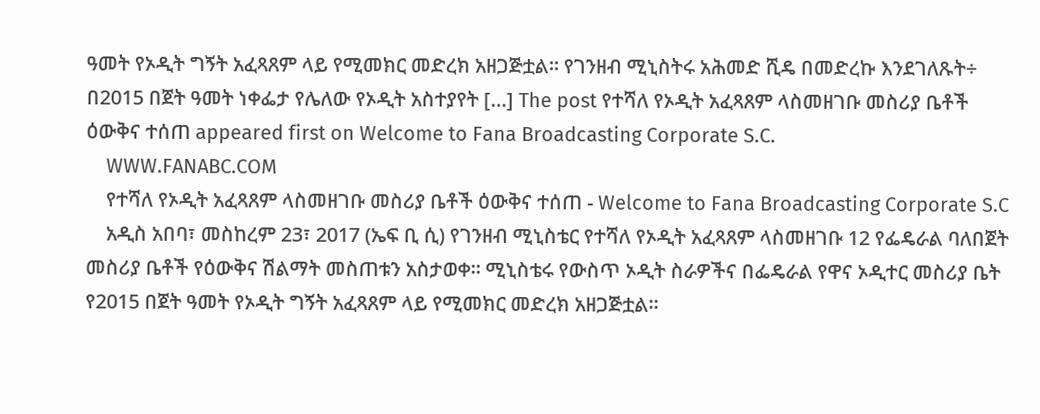ዓመት የኦዲት ግኝት አፈጻጸም ላይ የሚመክር መድረክ አዘጋጅቷል። የገንዘብ ሚኒስትሩ አሕመድ ሺዴ በመድረኩ እንደገለጹት÷ በ2015 በጀት ዓመት ነቀፌታ የሌለው የኦዲት አስተያየት […] The post የተሻለ የኦዲት አፈጻጸም ላስመዘገቡ መስሪያ ቤቶች ዕውቅና ተሰጠ appeared first on Welcome to Fana Broadcasting Corporate S.C.
    WWW.FANABC.COM
    የተሻለ የኦዲት አፈጻጸም ላስመዘገቡ መስሪያ ቤቶች ዕውቅና ተሰጠ - Welcome to Fana Broadcasting Corporate S.C
    አዲስ አበባ፣ መስከረም 23፣ 2017 (ኤፍ ቢ ሲ) የገንዘብ ሚኒስቴር የተሻለ የኦዲት አፈጻጸም ላስመዘገቡ 12 የፌዴራል ባለበጀት መስሪያ ቤቶች የዕውቅና ሽልማት መስጠቱን አስታወቀ። ሚኒስቴሩ የውስጥ ኦዲት ስራዎችና በፌዴራል የዋና ኦዲተር መስሪያ ቤት የ2015 በጀት ዓመት የኦዲት ግኝት አፈጻጸም ላይ የሚመክር መድረክ አዘጋጅቷል።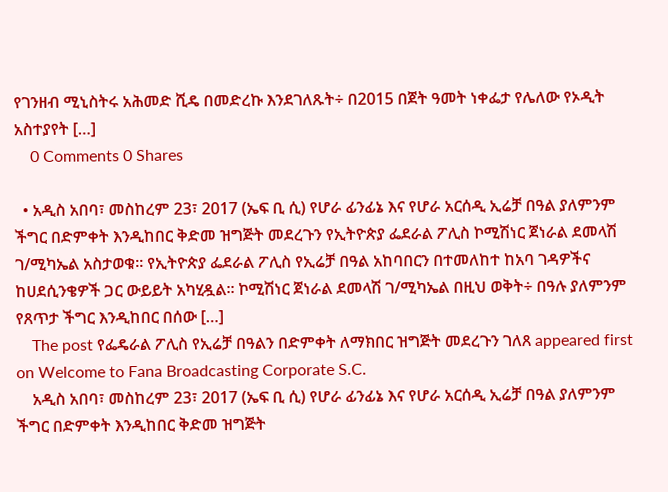የገንዘብ ሚኒስትሩ አሕመድ ሺዴ በመድረኩ እንደገለጹት÷ በ2015 በጀት ዓመት ነቀፌታ የሌለው የኦዲት አስተያየት […]
    0 Comments 0 Shares

  • አዲስ አበባ፣ መስከረም 23፣ 2017 (ኤፍ ቢ ሲ) የሆራ ፊንፊኔ እና የሆራ አርሰዲ ኢሬቻ በዓል ያለምንም ችግር በድምቀት እንዲከበር ቅድመ ዝግጅት መደረጉን የኢትዮጵያ ፌደራል ፖሊስ ኮሚሽነር ጀነራል ደመላሽ ገ/ሚካኤል አስታወቁ፡፡ የኢትዮጵያ ፌደራል ፖሊስ የኢሬቻ በዓል አከባበርን በተመለከተ ከአባ ገዳዎችና ከሀደሲንቄዎች ጋር ውይይት አካሂዷል፡፡ ኮሚሽነር ጀነራል ደመላሽ ገ/ሚካኤል በዚህ ወቅት÷ በዓሉ ያለምንም የጸጥታ ችግር እንዲከበር በሰው […]
    The post የፌዴራል ፖሊስ የኢሬቻ በዓልን በድምቀት ለማክበር ዝግጅት መደረጉን ገለጸ appeared first on Welcome to Fana Broadcasting Corporate S.C.
    አዲስ አበባ፣ መስከረም 23፣ 2017 (ኤፍ ቢ ሲ) የሆራ ፊንፊኔ እና የሆራ አርሰዲ ኢሬቻ በዓል ያለምንም ችግር በድምቀት እንዲከበር ቅድመ ዝግጅት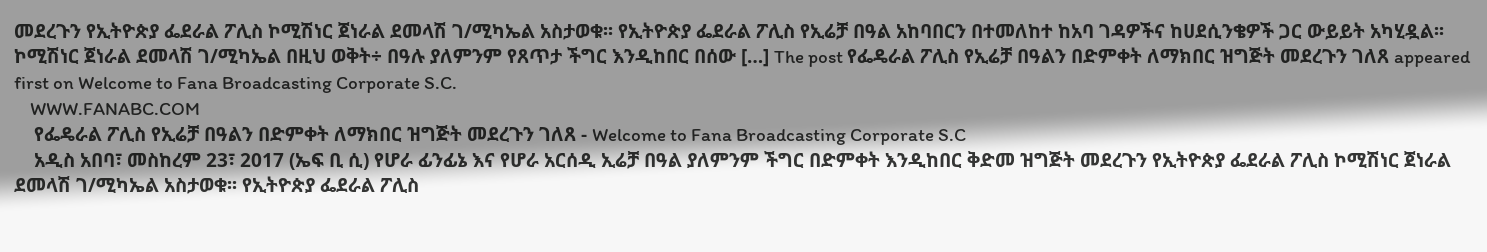መደረጉን የኢትዮጵያ ፌደራል ፖሊስ ኮሚሽነር ጀነራል ደመላሽ ገ/ሚካኤል አስታወቁ፡፡ የኢትዮጵያ ፌደራል ፖሊስ የኢሬቻ በዓል አከባበርን በተመለከተ ከአባ ገዳዎችና ከሀደሲንቄዎች ጋር ውይይት አካሂዷል፡፡ ኮሚሽነር ጀነራል ደመላሽ ገ/ሚካኤል በዚህ ወቅት÷ በዓሉ ያለምንም የጸጥታ ችግር እንዲከበር በሰው […] The post የፌዴራል ፖሊስ የኢሬቻ በዓልን በድምቀት ለማክበር ዝግጅት መደረጉን ገለጸ appeared first on Welcome to Fana Broadcasting Corporate S.C.
    WWW.FANABC.COM
    የፌዴራል ፖሊስ የኢሬቻ በዓልን በድምቀት ለማክበር ዝግጅት መደረጉን ገለጸ - Welcome to Fana Broadcasting Corporate S.C
    አዲስ አበባ፣ መስከረም 23፣ 2017 (ኤፍ ቢ ሲ) የሆራ ፊንፊኔ እና የሆራ አርሰዲ ኢሬቻ በዓል ያለምንም ችግር በድምቀት እንዲከበር ቅድመ ዝግጅት መደረጉን የኢትዮጵያ ፌደራል ፖሊስ ኮሚሽነር ጀነራል ደመላሽ ገ/ሚካኤል አስታወቁ፡፡ የኢትዮጵያ ፌደራል ፖሊስ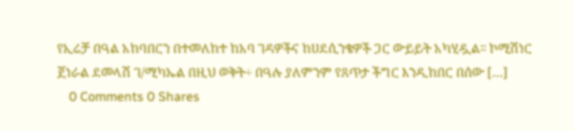የኢሬቻ በዓል አከባበርን በተመለከተ ከአባ ገዳዎችና ከሀደሲንቄዎች ጋር ውይይት አካሂዷል፡፡ ኮሚሽነር ጀነራል ደመላሽ ገ/ሚካኤል በዚህ ወቅት÷ በዓሉ ያለምንም የጸጥታ ችግር እንዲከበር በሰው […]
    0 Comments 0 Shares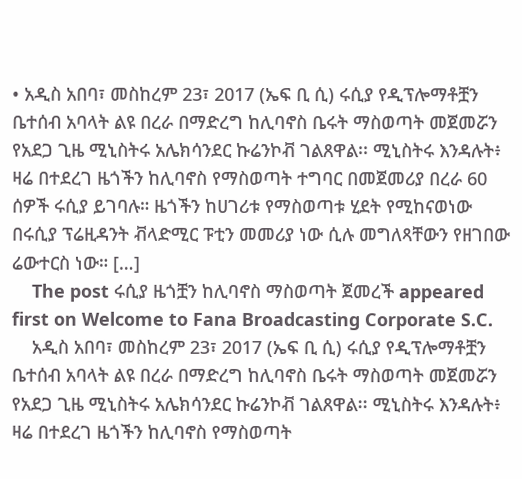• አዲስ አበባ፣ መስከረም 23፣ 2017 (ኤፍ ቢ ሲ) ሩሲያ የዲፕሎማቶቿን ቤተሰብ አባላት ልዩ በረራ በማድረግ ከሊባኖስ ቤሩት ማስወጣት መጀመሯን የአደጋ ጊዜ ሚኒስትሩ አሌክሳንደር ኩሬንኮቭ ገልጸዋል፡፡ ሚኒስትሩ እንዳሉት፥ ዛሬ በተደረገ ዜጎችን ከሊባኖስ የማስወጣት ተግባር በመጀመሪያ በረራ 60 ሰዎች ሩሲያ ይገባሉ። ዜጎችን ከሀገሪቱ የማስወጣቱ ሂደት የሚከናወነው በሩሲያ ፕሬዚዳንት ቭላድሚር ፑቲን መመሪያ ነው ሲሉ መግለጻቸውን የዘገበው ሬውተርስ ነው። […]
    The post ሩሲያ ዜጎቿን ከሊባኖስ ማስወጣት ጀመረች appeared first on Welcome to Fana Broadcasting Corporate S.C.
    አዲስ አበባ፣ መስከረም 23፣ 2017 (ኤፍ ቢ ሲ) ሩሲያ የዲፕሎማቶቿን ቤተሰብ አባላት ልዩ በረራ በማድረግ ከሊባኖስ ቤሩት ማስወጣት መጀመሯን የአደጋ ጊዜ ሚኒስትሩ አሌክሳንደር ኩሬንኮቭ ገልጸዋል፡፡ ሚኒስትሩ እንዳሉት፥ ዛሬ በተደረገ ዜጎችን ከሊባኖስ የማስወጣት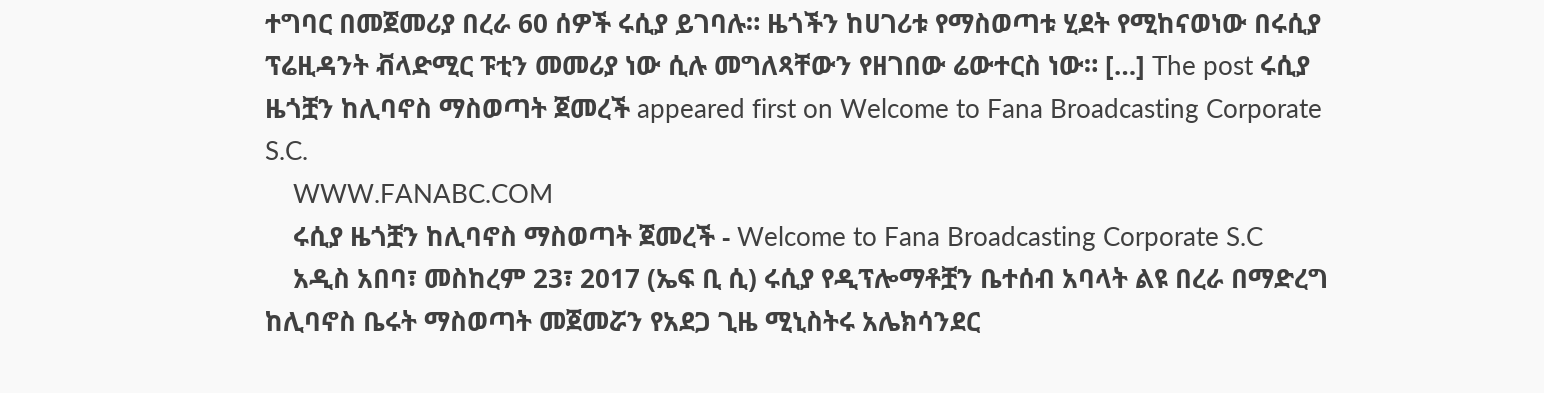ተግባር በመጀመሪያ በረራ 60 ሰዎች ሩሲያ ይገባሉ። ዜጎችን ከሀገሪቱ የማስወጣቱ ሂደት የሚከናወነው በሩሲያ ፕሬዚዳንት ቭላድሚር ፑቲን መመሪያ ነው ሲሉ መግለጻቸውን የዘገበው ሬውተርስ ነው። […] The post ሩሲያ ዜጎቿን ከሊባኖስ ማስወጣት ጀመረች appeared first on Welcome to Fana Broadcasting Corporate S.C.
    WWW.FANABC.COM
    ሩሲያ ዜጎቿን ከሊባኖስ ማስወጣት ጀመረች - Welcome to Fana Broadcasting Corporate S.C
    አዲስ አበባ፣ መስከረም 23፣ 2017 (ኤፍ ቢ ሲ) ሩሲያ የዲፕሎማቶቿን ቤተሰብ አባላት ልዩ በረራ በማድረግ ከሊባኖስ ቤሩት ማስወጣት መጀመሯን የአደጋ ጊዜ ሚኒስትሩ አሌክሳንደር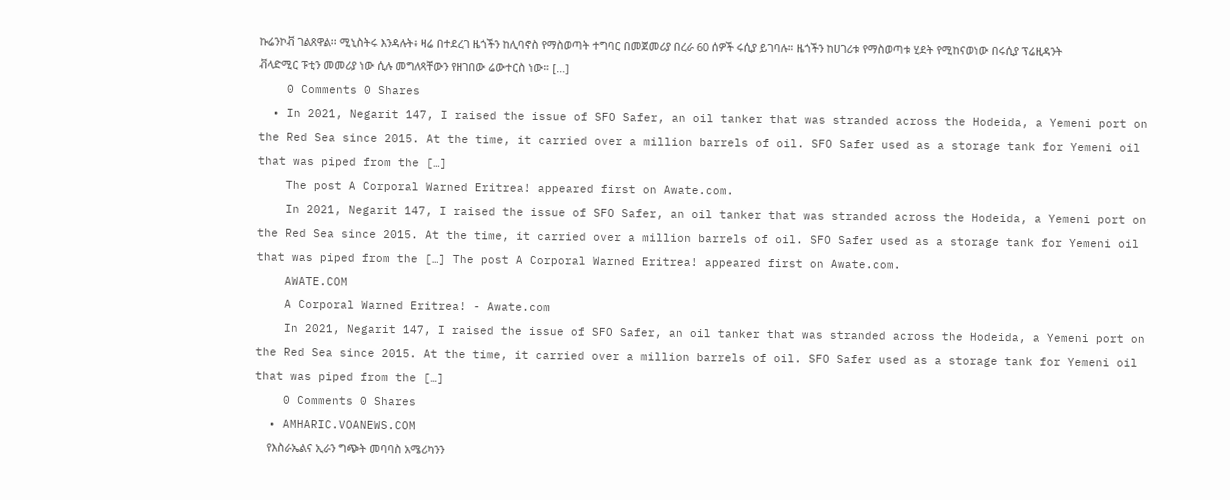ኩሬንኮቭ ገልጸዋል፡፡ ሚኒስትሩ እንዳሉት፥ ዛሬ በተደረገ ዜጎችን ከሊባኖስ የማስወጣት ተግባር በመጀመሪያ በረራ 60 ሰዎች ሩሲያ ይገባሉ። ዜጎችን ከሀገሪቱ የማስወጣቱ ሂደት የሚከናወነው በሩሲያ ፕሬዚዳንት ቭላድሚር ፑቲን መመሪያ ነው ሲሉ መግለጻቸውን የዘገበው ሬውተርስ ነው። […]
    0 Comments 0 Shares
  • In 2021, Negarit 147, I raised the issue of SFO Safer, an oil tanker that was stranded across the Hodeida, a Yemeni port on the Red Sea since 2015. At the time, it carried over a million barrels of oil. SFO Safer used as a storage tank for Yemeni oil that was piped from the […]
    The post A Corporal Warned Eritrea! appeared first on Awate.com.
    In 2021, Negarit 147, I raised the issue of SFO Safer, an oil tanker that was stranded across the Hodeida, a Yemeni port on the Red Sea since 2015. At the time, it carried over a million barrels of oil. SFO Safer used as a storage tank for Yemeni oil that was piped from the […] The post A Corporal Warned Eritrea! appeared first on Awate.com.
    AWATE.COM
    A Corporal Warned Eritrea! - Awate.com
    In 2021, Negarit 147, I raised the issue of SFO Safer, an oil tanker that was stranded across the Hodeida, a Yemeni port on the Red Sea since 2015. At the time, it carried over a million barrels of oil. SFO Safer used as a storage tank for Yemeni oil that was piped from the […]
    0 Comments 0 Shares
  • AMHARIC.VOANEWS.COM
    የእስራኤልና ኢራን ግጭት መባባስ አሜሪካንን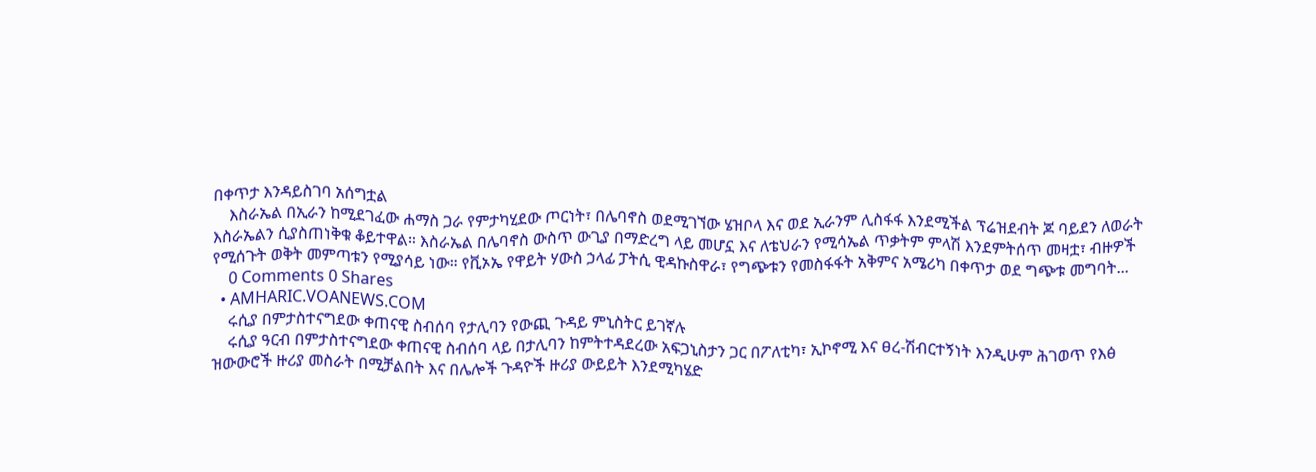በቀጥታ እንዳይስገባ አሰግቷል
    እስራኤል በኢራን ከሚደገፈው ሐማስ ጋራ የምታካሂደው ጦርነት፣ በሌባኖስ ወደሚገኘው ሄዝቦላ እና ወደ ኢራንም ሊስፋፋ እንደሚችል ፕሬዝደብት ጆ ባይደን ለወራት እስራኤልን ሲያስጠነቅቁ ቆይተዋል። እስራኤል በሌባኖስ ውስጥ ውጊያ በማድረግ ላይ መሆኗ እና ለቴህራን የሚሳኤል ጥቃትም ምላሽ እንደምትሰጥ መዛቷ፣ ብዙዎች የሚሰጉት ወቅት መምጣቱን የሚያሳይ ነው። የቪኦኤ የዋይት ሃውስ ኃላፊ ፓትሲ ዊዳኩስዋራ፣ የግጭቱን የመስፋፋት አቅምና አሜሪካ በቀጥታ ወደ ግጭቱ መግባት...
    0 Comments 0 Shares
  • AMHARIC.VOANEWS.COM
    ሩሲያ በምታስተናግደው ቀጠናዊ ስብሰባ የታሊባን የውጪ ጉዳይ ምኒስትር ይገኛሉ
    ሩሲያ ዓርብ በምታስተናግደው ቀጠናዊ ስብሰባ ላይ በታሊባን ከምትተዳደረው አፍጋኒስታን ጋር በፖለቲካ፣ ኢኮኖሚ እና ፀረ-ሽብርተኝነት እንዲሁም ሕገወጥ የእፅ ዝውውሮች ዙሪያ መስራት በሚቻልበት እና በሌሎች ጉዳዮች ዙሪያ ውይይት እንደሚካሄድ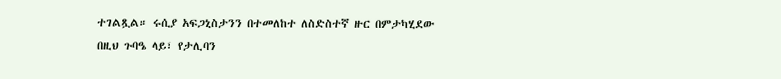ተገልጿል። ሩሲያ አፍጋኒስታንን በተመለከተ ለስድስተኛ ዙር በምታካሂደው በዚህ ጉባዔ ላይ፣ የታሊባን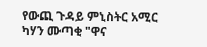የውጪ ጉዳይ ምኒስትር አሚር ካሃን ሙጣቂ "ዋና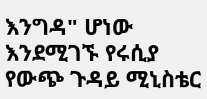እንግዳ" ሆነው እንደሚገኙ የሩሲያ የውጭ ጉዳይ ሚኒስቴር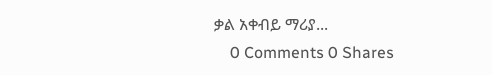ቃል አቀብይ ማሪያ...
    0 Comments 0 Shares